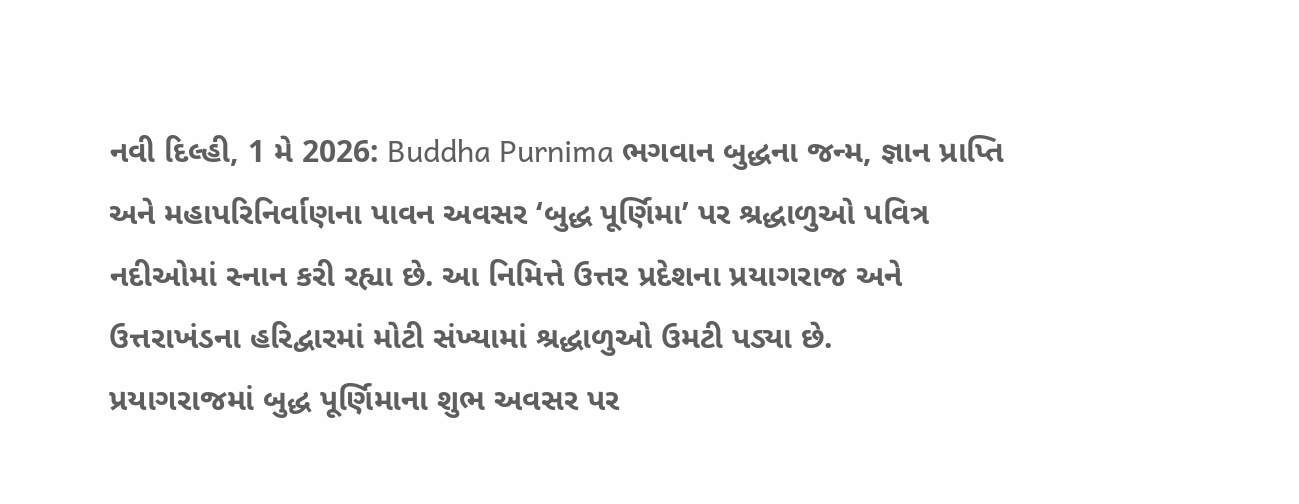નવી દિલ્હી, 1 મે 2026: Buddha Purnima ભગવાન બુદ્ધના જન્મ, જ્ઞાન પ્રાપ્તિ અને મહાપરિનિર્વાણના પાવન અવસર ‘બુદ્ધ પૂર્ણિમા’ પર શ્રદ્ધાળુઓ પવિત્ર નદીઓમાં સ્નાન કરી રહ્યા છે. આ નિમિત્તે ઉત્તર પ્રદેશના પ્રયાગરાજ અને ઉત્તરાખંડના હરિદ્વારમાં મોટી સંખ્યામાં શ્રદ્ધાળુઓ ઉમટી પડ્યા છે.
પ્રયાગરાજમાં બુદ્ધ પૂર્ણિમાના શુભ અવસર પર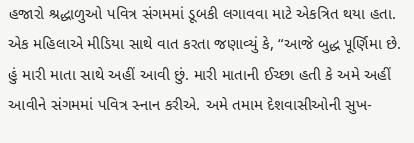હજારો શ્રદ્ધાળુઓ પવિત્ર સંગમમાં ડૂબકી લગાવવા માટે એકત્રિત થયા હતા. એક મહિલાએ મીડિયા સાથે વાત કરતા જણાવ્યું કે, “આજે બુદ્ધ પૂર્ણિમા છે. હું મારી માતા સાથે અહીં આવી છું. મારી માતાની ઈચ્છા હતી કે અમે અહીં આવીને સંગમમાં પવિત્ર સ્નાન કરીએ. અમે તમામ દેશવાસીઓની સુખ-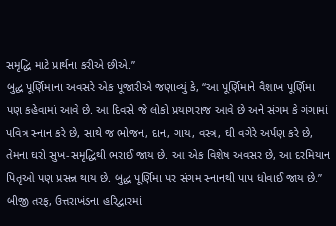સમૃદ્ધિ માટે પ્રાર્થના કરીએ છીએ.”
બુદ્ધ પૂર્ણિમાના અવસરે એક પૂજારીએ જણાવ્યું કે, “આ પૂર્ણિમાને વૈશાખ પૂર્ણિમા પણ કહેવામાં આવે છે. આ દિવસે જે લોકો પ્રયાગરાજ આવે છે અને સંગમ કે ગંગામાં પવિત્ર સ્નાન કરે છે, સાથે જ ભોજન, દાન, ગાય, વસ્ત્ર, ઘી વગેરે અર્પણ કરે છે, તેમના ઘરો સુખ-સમૃદ્ધિથી ભરાઈ જાય છે. આ એક વિશેષ અવસર છે, આ દરમિયાન પિતૃઓ પણ પ્રસન્ન થાય છે. બુદ્ધ પૂર્ણિમા પર સંગમ સ્નાનથી પાપ ધોવાઈ જાય છે.”
બીજી તરફ, ઉત્તરાખંડના હરિદ્વારમાં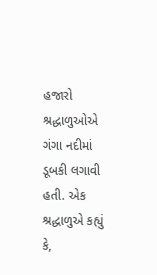હજારો શ્રદ્ધાળુઓએ ગંગા નદીમાં ડૂબકી લગાવી હતી. એક શ્રદ્ધાળુએ કહ્યું કે,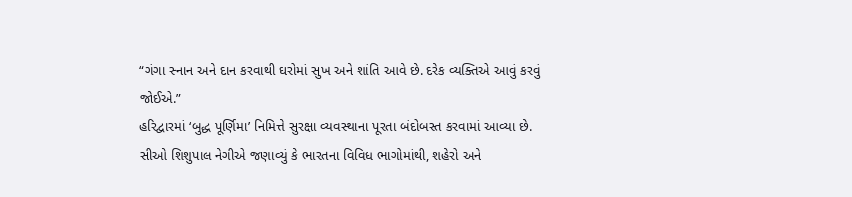“ગંગા સ્નાન અને દાન કરવાથી ઘરોમાં સુખ અને શાંતિ આવે છે. દરેક વ્યક્તિએ આવું કરવું જોઈએ.”
હરિદ્વારમાં ‘બુદ્ધ પૂર્ણિમા’ નિમિત્તે સુરક્ષા વ્યવસ્થાના પૂરતા બંદોબસ્ત કરવામાં આવ્યા છે. સીઓ શિશુપાલ નેગીએ જણાવ્યું કે ભારતના વિવિધ ભાગોમાંથી, શહેરો અને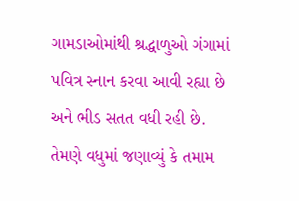ગામડાઓમાંથી શ્રદ્ધાળુઓ ગંગામાં પવિત્ર સ્નાન કરવા આવી રહ્યા છે અને ભીડ સતત વધી રહી છે.
તેમણે વધુમાં જણાવ્યું કે તમામ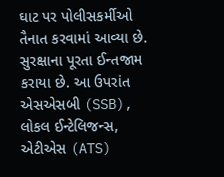ઘાટ પર પોલીસકર્મીઓ તૈનાત કરવામાં આવ્યા છે. સુરક્ષાના પૂરતા ઈન્તજામ કરાયા છે. આ ઉપરાંત એસએસબી (SSB), લોકલ ઈન્ટેલિજન્સ, એટીએસ (ATS)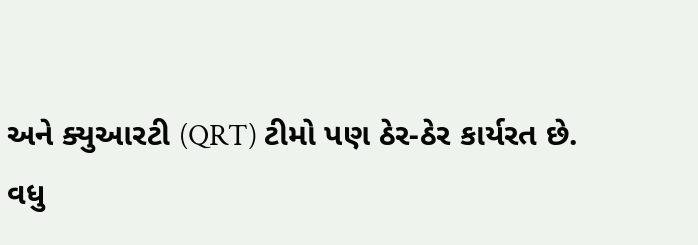અને ક્યુઆરટી (QRT) ટીમો પણ ઠેર-ઠેર કાર્યરત છે.
વધુ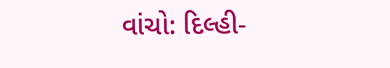વાંચો: દિલ્હી-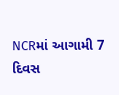NCRમાં આગામી 7 દિવસ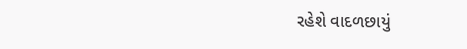રહેશે વાદળછાયું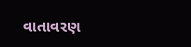વાતાવરણ